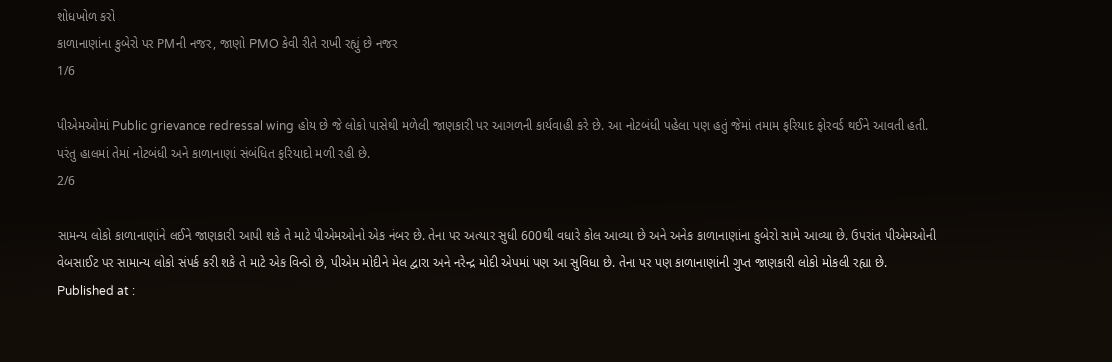શોધખોળ કરો
કાળાનાણાંના કુબેરો પર PMની નજર, જાણો PMO કેવી રીતે રાખી રહ્યું છે નજર
1/6

પીએમઓમાં Public grievance redressal wing હોય છે જે લોકો પાસેથી મળેલી જાણકારી પર આગળની કાર્યવાહી કરે છે. આ નોટબંધી પહેલા પણ હતું જેમાં તમામ ફરિયાદ ફોરવર્ડ થઈને આવતી હતી. પરંતુ હાલમાં તેમાં નોટબંધી અને કાળાનાણાં સંબંધિત ફરિયાદો મળી રહી છે.
2/6

સામન્ય લોકો કાળાનાણાંને લઈને જાણકારી આપી શકે તે માટે પીએમઓનો એક નંબર છે. તેના પર અત્યાર સુધી 600થી વધારે કોલ આવ્યા છે અને અનેક કાળાનાણાંના કુબેરો સામે આવ્યા છે. ઉપરાંત પીએમઓની વેબસાઈટ પર સામાન્ય લોકો સંપર્ક કરી શકે તે માટે એક વિન્ડો છે, પીએમ મોદીને મેલ દ્વારા અને નરેન્દ્ર મોદી એપમાં પણ આ સુવિધા છે. તેના પર પણ કાળાનાણાંની ગુપ્ત જાણકારી લોકો મોકલી રહ્યા છે.
Published at :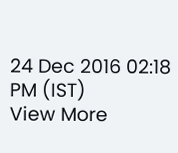24 Dec 2016 02:18 PM (IST)
View More